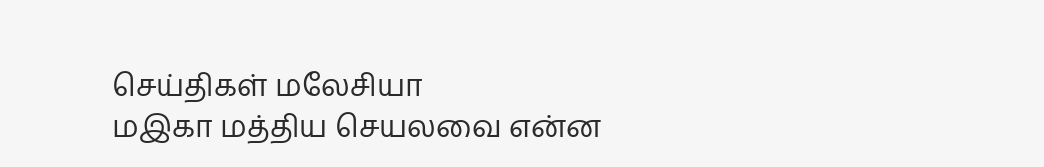செய்திகள் மலேசியா
மஇகா மத்திய செயலவை என்ன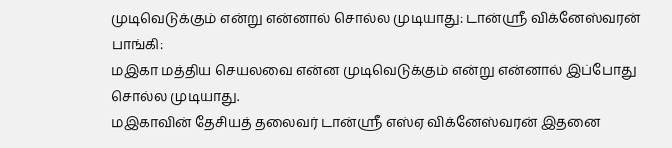முடிவெடுக்கும் என்று என்னால் சொல்ல முடியாது: டான்ஸ்ரீ விக்னேஸ்வரன்
பாங்கி:
மஇகா மத்திய செயலவை என்ன முடிவெடுக்கும் என்று என்னால் இப்போது சொல்ல முடியாது.
மஇகாவின் தேசியத் தலைவர் டான்ஸ்ரீ எஸ்ஏ விக்னேஸ்வரன் இதனை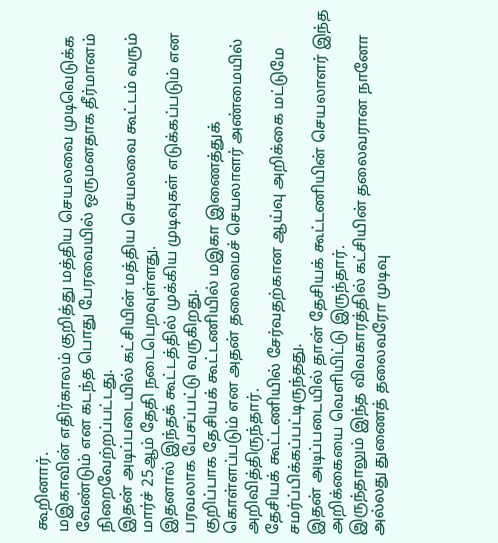கூறினார்.
மஇகாவின் எதிர்காலம் குறித்து மத்திய செயலவை முடிவெடுக்க வேண்டும் என கடந்த பொது பேரவையில் ஒருமனதாக தீர்மானம் நிறைவேற்றப்பட்டது.
இதன் அடிப்படையில் கட்சியின் மத்திய செயலவை கூட்டம் வரும் மார்ச் 25ஆம் தேதி நடைபெறவுள்ளது.
இதனால் இந்தக் கூட்டத்தில் முக்கிய முடிவுகள் எடுக்கப்படும் என பரவலாக பேசப்பட்டு வருகிறது.
குறிப்பாக தேசியக் கூட்டணியில் மஇகா இணைத்துக் கொள்ளப்படும் என அதன் தலைமைச் செயலாளர் அண்மையில் அறிவித்திருந்தார்.
தேசியக் கூட்டணியில் சேர்வதற்கான ஆய்வு அறிக்கை மட்டுமே சமர்ப்பிக்கப்பட்டிருந்தது.
இதன் அடிப்படையில் தான் தேசியக் கூட்டணியின் செயலாளர் இந்த அறிக்கையை வெளியிட்டு இருந்தார்.
இருந்தாலும் இந்த விவகாரத்தில் கட்சியின் தலைவரான நானோ அல்லது துணைத் தலைவரோ முடிவு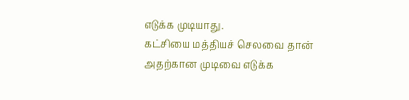எடுக்க முடியாது.
கட்சியை மத்தியச் செலவை தான் அதற்கான முடிவை எடுக்க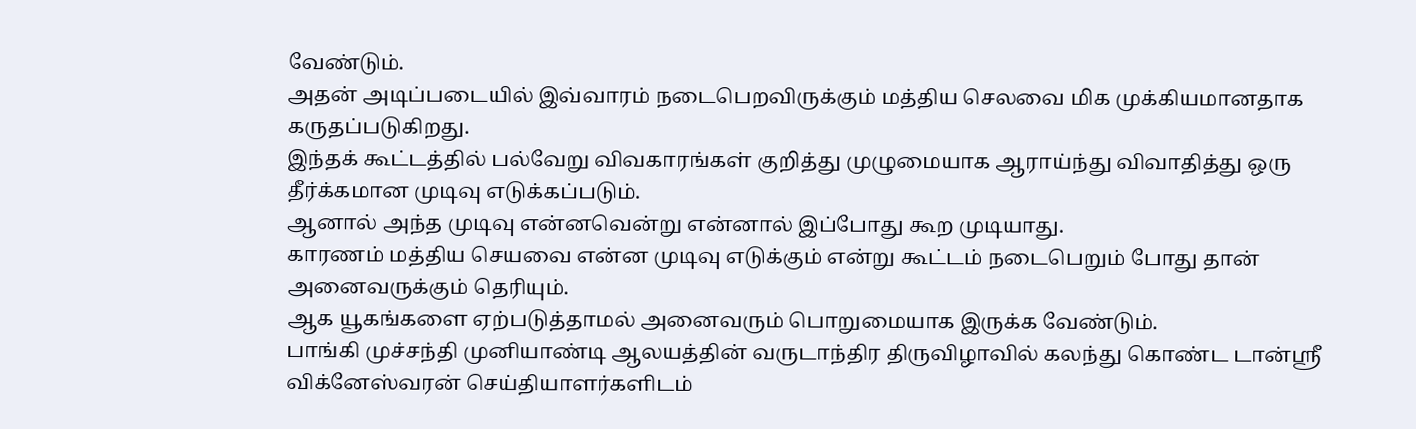வேண்டும்.
அதன் அடிப்படையில் இவ்வாரம் நடைபெறவிருக்கும் மத்திய செலவை மிக முக்கியமானதாக கருதப்படுகிறது.
இந்தக் கூட்டத்தில் பல்வேறு விவகாரங்கள் குறித்து முழுமையாக ஆராய்ந்து விவாதித்து ஒரு தீர்க்கமான முடிவு எடுக்கப்படும்.
ஆனால் அந்த முடிவு என்னவென்று என்னால் இப்போது கூற முடியாது.
காரணம் மத்திய செயவை என்ன முடிவு எடுக்கும் என்று கூட்டம் நடைபெறும் போது தான் அனைவருக்கும் தெரியும்.
ஆக யூகங்களை ஏற்படுத்தாமல் அனைவரும் பொறுமையாக இருக்க வேண்டும்.
பாங்கி முச்சந்தி முனியாண்டி ஆலயத்தின் வருடாந்திர திருவிழாவில் கலந்து கொண்ட டான்ஸ்ரீ விக்னேஸ்வரன் செய்தியாளர்களிடம்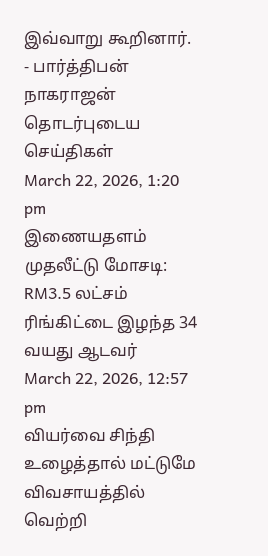இவ்வாறு கூறினார்.
- பார்த்திபன் நாகராஜன்
தொடர்புடைய செய்திகள்
March 22, 2026, 1:20 pm
இணையதளம் முதலீட்டு மோசடி: RM3.5 லட்சம் ரிங்கிட்டை இழந்த 34 வயது ஆடவர்
March 22, 2026, 12:57 pm
வியர்வை சிந்தி உழைத்தால் மட்டுமே விவசாயத்தில் வெற்றி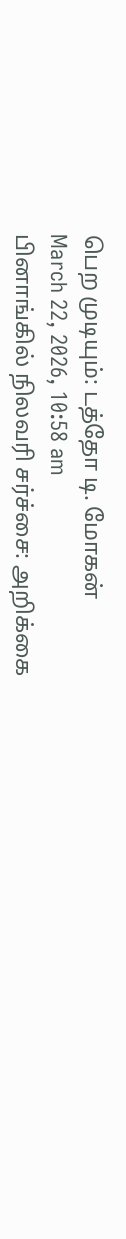பெற முடியும்: டத்தோ டி. மோகன்
March 22, 2026, 10:58 am
பினாங்கில் நிலவரி சர்ச்சை: அறிக்கை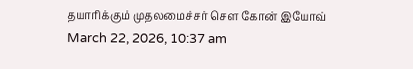தயாரிக்கும் முதலமைச்சர் சௌ கோன் இயோவ்
March 22, 2026, 10:37 am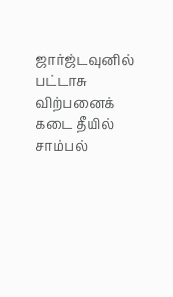ஜார்ஜ்டவுனில் பட்டாசு விற்பனைக் கடை தீயில் சாம்பல்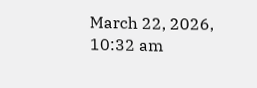March 22, 2026, 10:32 am